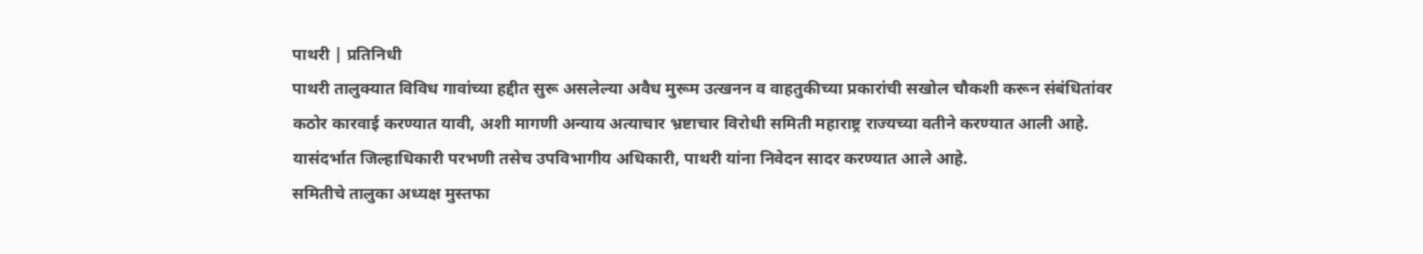पाथरी | प्रतिनिधी
पाथरी तालुक्यात विविध गावांच्या हद्दीत सुरू असलेल्या अवैध मुरूम उत्खनन व वाहतुकीच्या प्रकारांची सखोल चौकशी करून संबंधितांवर कठोर कारवाई करण्यात यावी, अशी मागणी अन्याय अत्याचार भ्रष्टाचार विरोधी समिती महाराष्ट्र राज्यच्या वतीने करण्यात आली आहे. यासंदर्भात जिल्हाधिकारी परभणी तसेच उपविभागीय अधिकारी, पाथरी यांना निवेदन सादर करण्यात आले आहे.
समितीचे तालुका अध्यक्ष मुस्तफा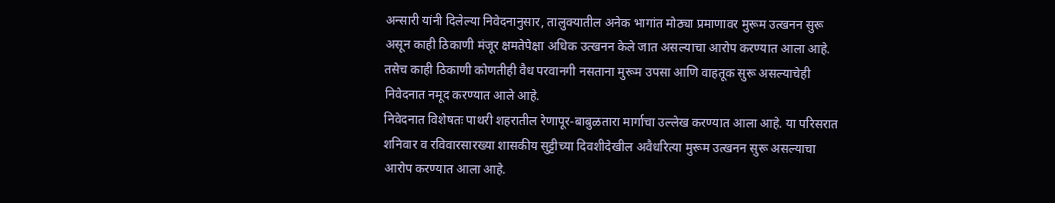अन्सारी यांनी दिलेल्या निवेदनानुसार, तालुक्यातील अनेक भागांत मोठ्या प्रमाणावर मुरूम उत्खनन सुरू असून काही ठिकाणी मंजूर क्षमतेपेक्षा अधिक उत्खनन केले जात असल्याचा आरोप करण्यात आला आहे. तसेच काही ठिकाणी कोणतीही वैध परवानगी नसताना मुरूम उपसा आणि वाहतूक सुरू असल्याचेही निवेदनात नमूद करण्यात आले आहे.
निवेदनात विशेषतः पाथरी शहरातील रेणापूर-बाबुळतारा मार्गाचा उल्लेख करण्यात आला आहे. या परिसरात शनिवार व रविवारसारख्या शासकीय सुट्टीच्या दिवशीदेखील अवैधरित्या मुरूम उत्खनन सुरू असल्याचा आरोप करण्यात आला आहे.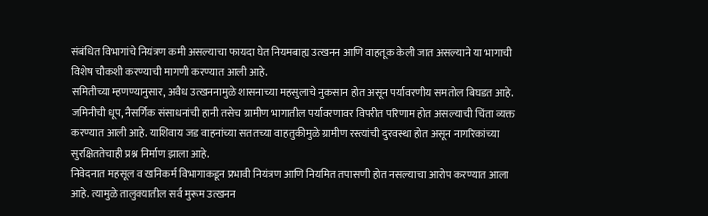संबंधित विभागांचे नियंत्रण कमी असल्याचा फायदा घेत नियमबाह्य उत्खनन आणि वाहतूक केली जात असल्याने या भागाची विशेष चौकशी करण्याची मागणी करण्यात आली आहे.
समितीच्या म्हणण्यानुसार, अवैध उत्खननामुळे शासनाच्या महसुलाचे नुकसान होत असून पर्यावरणीय समतोल बिघडत आहे. जमिनीची धूप, नैसर्गिक संसाधनांची हानी तसेच ग्रामीण भागातील पर्यावरणावर विपरीत परिणाम होत असल्याची चिंता व्यक्त करण्यात आली आहे. याशिवाय जड वाहनांच्या सततच्या वाहतुकीमुळे ग्रामीण रस्त्यांची दुरवस्था होत असून नागरिकांच्या सुरक्षिततेचाही प्रश्न निर्माण झाला आहे.
निवेदनात महसूल व खनिकर्म विभागाकडून प्रभावी नियंत्रण आणि नियमित तपासणी होत नसल्याचा आरोप करण्यात आला आहे. त्यामुळे तालुक्यातील सर्व मुरूम उत्खनन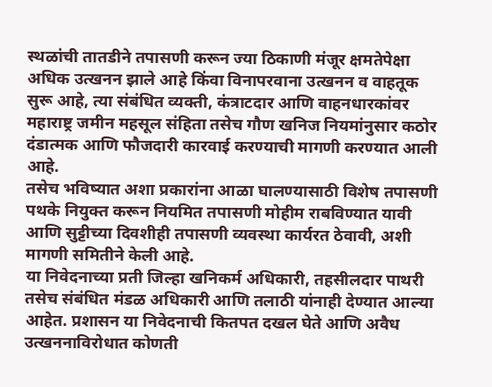स्थळांची तातडीने तपासणी करून ज्या ठिकाणी मंजूर क्षमतेपेक्षा अधिक उत्खनन झाले आहे किंवा विनापरवाना उत्खनन व वाहतूक सुरू आहे, त्या संबंधित व्यक्ती, कंत्राटदार आणि वाहनधारकांवर महाराष्ट्र जमीन महसूल संहिता तसेच गौण खनिज नियमांनुसार कठोर दंडात्मक आणि फौजदारी कारवाई करण्याची मागणी करण्यात आली आहे.
तसेच भविष्यात अशा प्रकारांना आळा घालण्यासाठी विशेष तपासणी पथके नियुक्त करून नियमित तपासणी मोहीम राबविण्यात यावी आणि सुट्टीच्या दिवशीही तपासणी व्यवस्था कार्यरत ठेवावी, अशी मागणी समितीने केली आहे.
या निवेदनाच्या प्रती जिल्हा खनिकर्म अधिकारी, तहसीलदार पाथरी तसेच संबंधित मंडळ अधिकारी आणि तलाठी यांनाही देण्यात आल्या आहेत. प्रशासन या निवेदनाची कितपत दखल घेते आणि अवैध उत्खननाविरोधात कोणती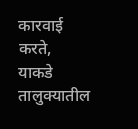कारवाई करते, याकडे तालुक्यातील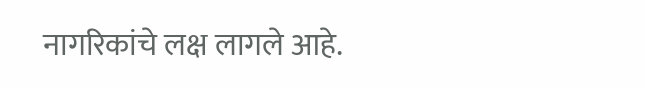नागरिकांचे लक्ष लागले आहे.